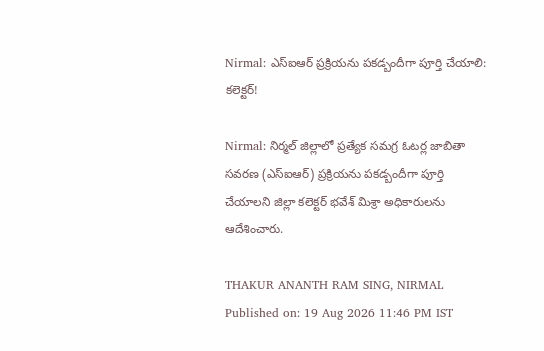Nirmal: ఎస్‌ఐఆర్‌ ప్రక్రియను పకడ్బందీగా పూర్తి చేయాలి: కలెక్టర్!

Nirmal: నిర్మల్ జిల్లాలో ప్రత్యేక సమగ్ర ఓటర్ల జాబితా సవరణ (ఎస్‌ఐఆర్‌) ప్రక్రియను పకడ్బందీగా పూర్తి చేయాలని జిల్లా కలెక్టర్ భవేశ్‌ మిశ్రా అధికారులను ఆదేశించారు.

THAKUR ANANTH RAM SING, NIRMAL
Published on: 19 Aug 2026 11:46 PM IST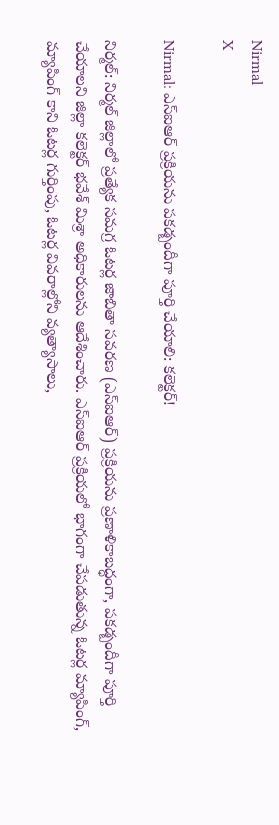Nirmal
X

Nirmal: ఎస్‌ఐఆర్‌ ప్రక్రియను పకడ్బందీగా పూర్తి చేయాలి: కలెక్టర్!

నిర్మల్: నిర్మల్ జిల్లాలో ప్రత్యేక సమగ్ర ఓటర్ల జాబితా సవరణ (ఎస్‌ఐఆర్‌) ప్రక్రియను ప్రణాళికాబద్ధంగా, పకడ్బందీగా పూర్తి చేయాలని జిల్లా కలెక్టర్ భవేశ్‌ మిశ్రా అధికారులను ఆదేశించారు. ఎస్‌ఐఆర్‌ ప్రక్రియలో భాగంగా చేపడుతున్న ఓటర్ల మ్యాపింగ్‌, మ్యాపింగ్‌ కాని ఓటర్ల గుర్తింపు, ఓటర్ల వివరాల్లోని వ్యత్యాసాలు,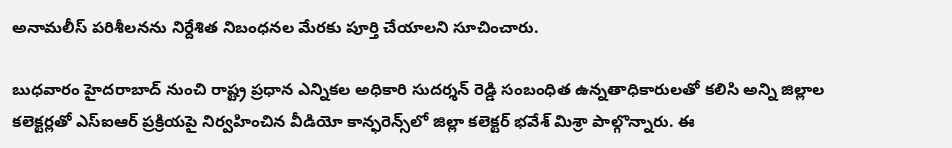అనామలీస్‌ పరిశీలనను నిర్దేశిత నిబంధనల మేరకు పూర్తి చేయాలని సూచించారు.

బుధవారం హైదరాబాద్‌ నుంచి రాష్ట్ర ప్రధాన ఎన్నికల అధికారి సుదర్శన్‌ రెడ్డి సంబంధిత ఉన్నతాధికారులతో కలిసి అన్ని జిల్లాల కలెక్టర్లతో ఎస్‌ఐఆర్‌ ప్రక్రియపై నిర్వహించిన వీడియో కాన్ఫరెన్స్‌లో జిల్లా కలెక్టర్ భవేశ్‌ మిశ్రా పాల్గొన్నారు. ఈ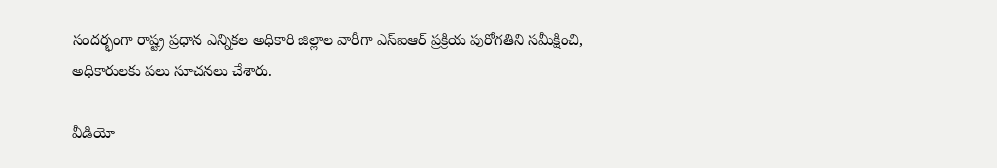సందర్భంగా రాష్ట్ర ప్రధాన ఎన్నికల అధికారి జిల్లాల వారీగా ఎస్‌ఐఆర్‌ ప్రక్రియ పురోగతిని సమీక్షించి, అధికారులకు పలు సూచనలు చేశారు.

వీడియో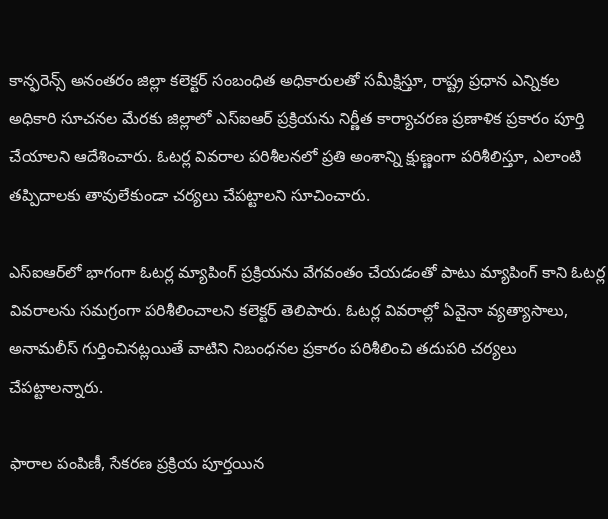కాన్ఫరెన్స్ అనంతరం జిల్లా కలెక్టర్ సంబంధిత అధికారులతో సమీక్షిస్తూ, రాష్ట్ర ప్రధాన ఎన్నికల అధికారి సూచనల మేరకు జిల్లాలో ఎస్‌ఐఆర్‌ ప్రక్రియను నిర్ణీత కార్యాచరణ ప్రణాళిక ప్రకారం పూర్తి చేయాలని ఆదేశించారు. ఓటర్ల వివరాల పరిశీలనలో ప్రతి అంశాన్ని క్షుణ్ణంగా పరిశీలిస్తూ, ఎలాంటి తప్పిదాలకు తావులేకుండా చర్యలు చేపట్టాలని సూచించారు.

ఎస్‌ఐఆర్‌లో భాగంగా ఓటర్ల మ్యాపింగ్‌ ప్రక్రియను వేగవంతం చేయడంతో పాటు మ్యాపింగ్‌ కాని ఓటర్ల వివరాలను సమగ్రంగా పరిశీలించాలని కలెక్టర్‌ తెలిపారు. ఓటర్ల వివరాల్లో ఏవైనా వ్యత్యాసాలు, అనామలీస్‌ గుర్తించినట్లయితే వాటిని నిబంధనల ప్రకారం పరిశీలించి తదుపరి చర్యలు చేపట్టాలన్నారు.

ఫారాల పంపిణీ, సేకరణ ప్రక్రియ పూర్తయిన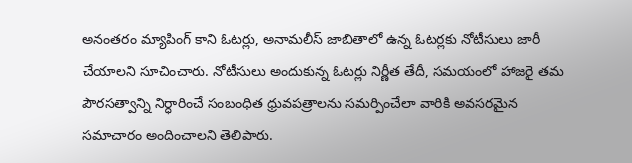అనంతరం మ్యాపింగ్‌ కాని ఓటర్లు, అనామలీస్‌ జాబితాలో ఉన్న ఓటర్లకు నోటీసులు జారీ చేయాలని సూచించారు. నోటీసులు అందుకున్న ఓటర్లు నిర్ణీత తేదీ, సమయంలో హాజరై తమ పౌరసత్వాన్ని నిర్ధారించే సంబంధిత ధ్రువపత్రాలను సమర్పించేలా వారికి అవసరమైన సమాచారం అందించాలని తెలిపారు.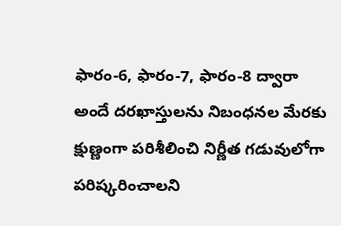ఫారం-6, ఫారం-7, ఫారం-8 ద్వారా అందే దరఖాస్తులను నిబంధనల మేరకు క్షుణ్ణంగా పరిశీలించి నిర్ణీత గడువులోగా పరిష్కరించాలని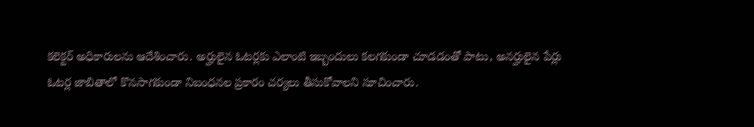కలెక్టర్‌ అధికారులను ఆదేశించారు. అర్హులైన ఓటర్లకు ఎలాంటి ఇబ్బందులు కలగకుండా చూడడంతో పాటు, అనర్హులైన పేర్లు ఓటర్ల జాబితాలో కొనసాగకుండా నిబంధనల ప్రకారం చర్యలు తీసుకోవాలని సూచించారు.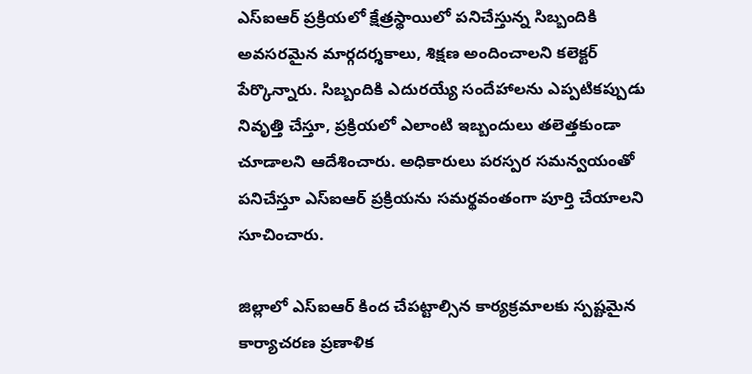ఎస్‌ఐఆర్‌ ప్రక్రియలో క్షేత్రస్థాయిలో పనిచేస్తున్న సిబ్బందికి అవసరమైన మార్గదర్శకాలు, శిక్షణ అందించాలని కలెక్టర్‌ పేర్కొన్నారు. సిబ్బందికి ఎదురయ్యే సందేహాలను ఎప్పటికప్పుడు నివృత్తి చేస్తూ, ప్రక్రియలో ఎలాంటి ఇబ్బందులు తలెత్తకుండా చూడాలని ఆదేశించారు. అధికారులు పరస్పర సమన్వయంతో పనిచేస్తూ ఎస్‌ఐఆర్‌ ప్రక్రియను సమర్థవంతంగా పూర్తి చేయాలని సూచించారు.

జిల్లాలో ఎస్‌ఐఆర్‌ కింద చేపట్టాల్సిన కార్యక్రమాలకు స్పష్టమైన కార్యాచరణ ప్రణాళిక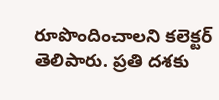రూపొందించాలని కలెక్టర్‌ తెలిపారు. ప్రతి దశకు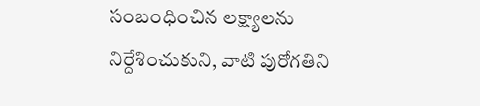సంబంధించిన లక్ష్యాలను నిర్దేశించుకుని, వాటి పురోగతిని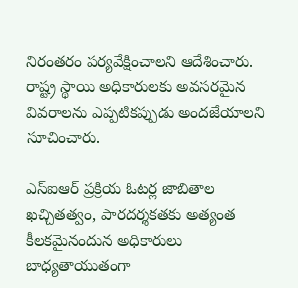నిరంతరం పర్యవేక్షించాలని ఆదేశించారు. రాష్ట్ర స్థాయి అధికారులకు అవసరమైన వివరాలను ఎప్పటికప్పుడు అందజేయాలని సూచించారు.

ఎస్‌ఐఆర్‌ ప్రక్రియ ఓటర్ల జాబితాల ఖచ్చితత్వం, పారదర్శకతకు అత్యంత కీలకమైనందున అధికారులు బాధ్యతాయుతంగా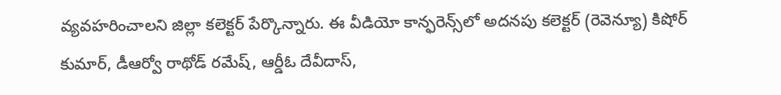వ్యవహరించాలని జిల్లా కలెక్టర్ పేర్కొన్నారు. ఈ వీడియో కాన్ఫరెన్స్‌లో అదనపు కలెక్టర్‌ (రెవెన్యూ) కిషోర్‌ కుమార్‌, డీఆర్వో రాథోడ్‌ రమేష్‌, ఆర్డీఓ దేవీదాస్‌,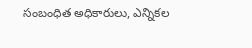సంబంధిత అధికారులు, ఎన్నికల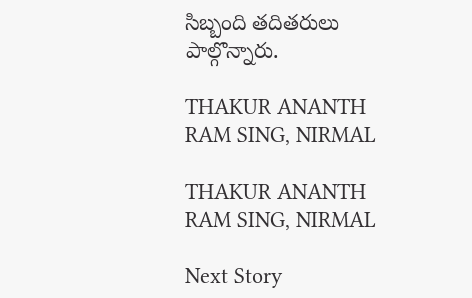సిబ్బంది తదితరులు పాల్గొన్నారు.

THAKUR ANANTH RAM SING, NIRMAL

THAKUR ANANTH RAM SING, NIRMAL

Next Story